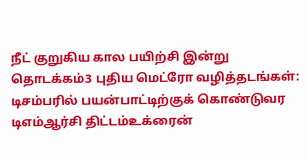நீட் குறுகிய கால பயிற்சி இன்று தொடக்கம்3 புதிய மெட்ரோ வழித்தடங்கள்: டிசம்பரில் பயன்பாட்டிற்குக் கொண்டுவர டிஎம்ஆர்சி திட்டம்உக்ரைன்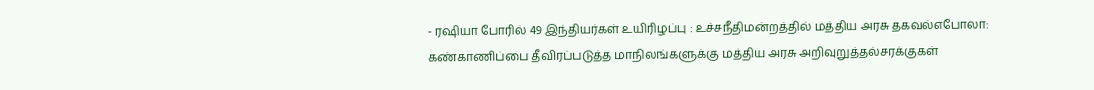- ரஷியா போரில் 49 இந்தியர்கள் உயிரிழப்பு : உச்சநீதிமன்றத்தில் மத்திய அரசு தகவல்எபோலா: கண்காணிப்பை தீவிரப்படுத்த மாநிலங்களுக்கு மத்திய அரசு அறிவுறுத்தல்சரக்குகள்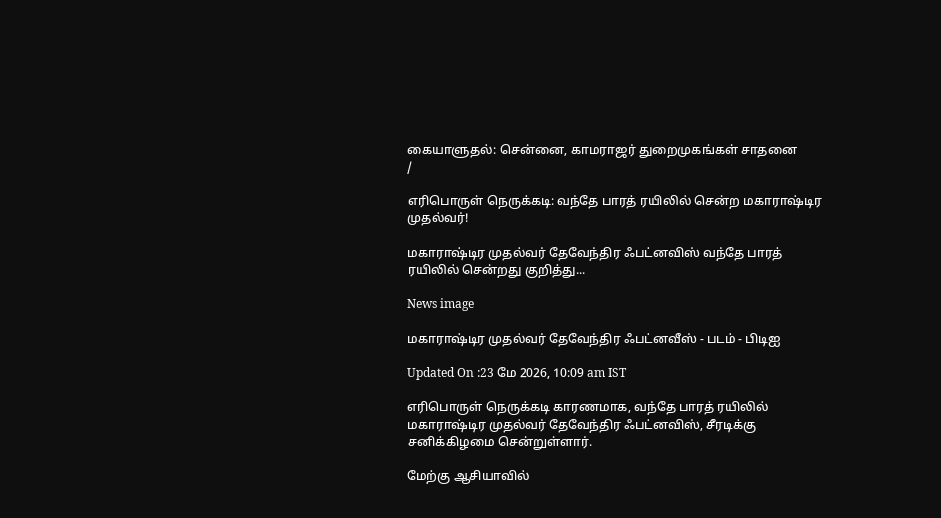கையாளுதல்: சென்னை, காமராஜர் துறைமுகங்கள் சாதனை
/

எரிபொருள் நெருக்கடி: வந்தே பாரத் ரயிலில் சென்ற மகாராஷ்டிர முதல்வர்!

மகாராஷ்டிர முதல்வர் தேவேந்திர ஃபட்னவிஸ் வந்தே பாரத் ரயிலில் சென்றது குறித்து...

News image

மகாராஷ்டிர முதல்வர் தேவேந்திர ஃபட்னவீஸ் - படம் - பிடிஐ

Updated On :23 மே 2026, 10:09 am IST

எரிபொருள் நெருக்கடி காரணமாக, வந்தே பாரத் ரயிலில் மகாராஷ்டிர முதல்வர் தேவேந்திர ஃபட்னவிஸ், சீரடிக்கு சனிக்கிழமை சென்றுள்ளார்.

மேற்கு ஆசியாவில்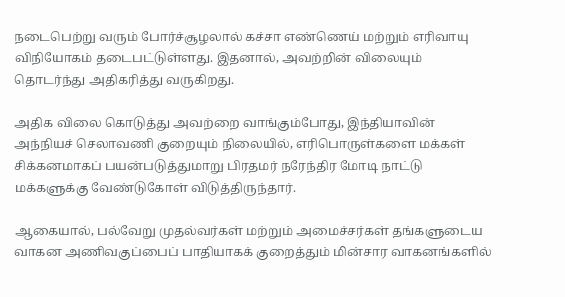நடைபெற்று வரும் போர்ச்சூழலால் கச்சா எண்ணெய் மற்றும் எரிவாயு விநியோகம் தடைபட்டுள்ளது. இதனால், அவற்றின் விலையும் தொடர்ந்து அதிகரித்து வருகிறது.

அதிக விலை கொடுத்து அவற்றை வாங்கும்போது, இந்தியாவின் அந்நியச் செலாவணி குறையும் நிலையில், எரிபொருள்களை மக்கள் சிக்கனமாகப் பயன்படுத்துமாறு பிரதமர் நரேந்திர மோடி நாட்டு மக்களுக்கு வேண்டுகோள் விடுத்திருந்தார்.

ஆகையால், பல்வேறு முதல்வர்கள் மற்றும் அமைச்சர்கள் தங்களுடைய வாகன அணிவகுப்பைப் பாதியாகக் குறைத்தும் மின்சார வாகனங்களில்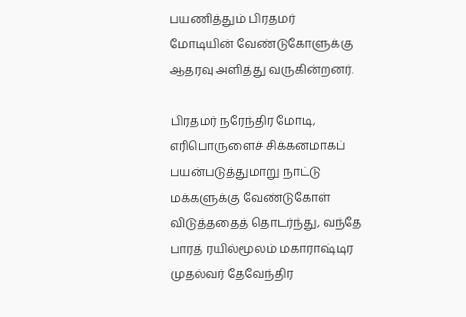பயணித்தும் பிரதமர் மோடியின் வேண்டுகோளுக்கு ஆதரவு அளித்து வருகின்றனர்.

பிரதமர் நரேந்திர மோடி, எரிபொருளைச் சிக்கனமாகப் பயன்படுத்துமாறு நாட்டு மக்களுக்கு வேண்டுகோள் விடுத்ததைத் தொடர்ந்து, வந்தே பாரத் ரயில்மூலம் மகாராஷ்டிர முதல்வர் தேவேந்திர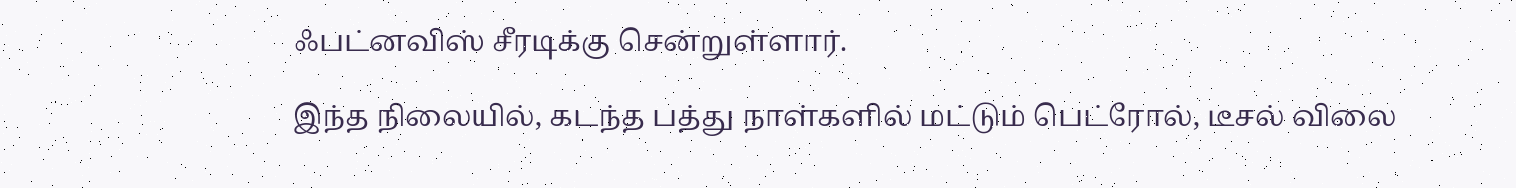ஃபட்னவிஸ் சீரடிக்கு சென்றுள்ளார்.

இந்த நிலையில், கடந்த பத்து நாள்களில் மட்டும் பெட்ரோல், டீசல் விலை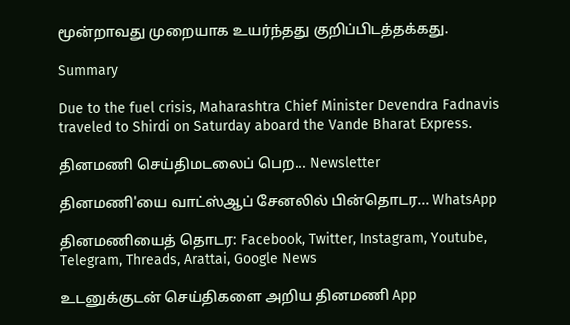மூன்றாவது முறையாக உயர்ந்தது குறிப்பிடத்தக்கது.

Summary

Due to the fuel crisis, Maharashtra Chief Minister Devendra Fadnavis traveled to Shirdi on Saturday aboard the Vande Bharat Express.

தினமணி செய்திமடலைப் பெற... Newsletter

தினமணி'யை வாட்ஸ்ஆப் சேனலில் பின்தொடர... WhatsApp

தினமணியைத் தொடர: Facebook, Twitter, Instagram, Youtube, Telegram, Threads, Arattai, Google News

உடனுக்குடன் செய்திகளை அறிய தினமணி App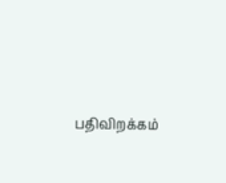பதிவிறக்கம்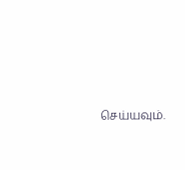செய்யவும்.